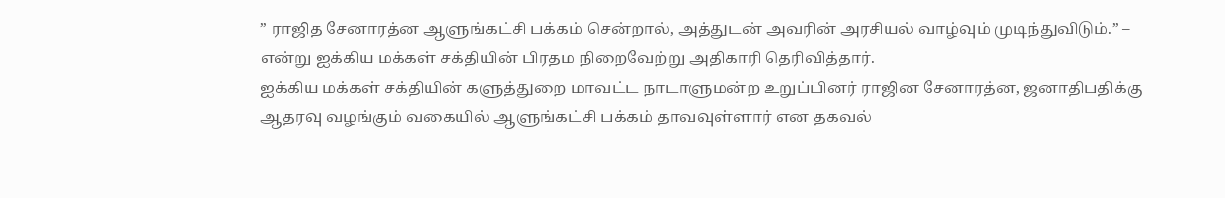” ராஜித சேனாரத்ன ஆளுங்கட்சி பக்கம் சென்றால், அத்துடன் அவரின் அரசியல் வாழ்வும் முடிந்துவிடும்.” – என்று ஐக்கிய மக்கள் சக்தியின் பிரதம நிறைவேற்று அதிகாரி தெரிவித்தார்.
ஐக்கிய மக்கள் சக்தியின் களுத்துறை மாவட்ட நாடாளுமன்ற உறுப்பினர் ராஜின சேனாரத்ன, ஜனாதிபதிக்கு ஆதரவு வழங்கும் வகையில் ஆளுங்கட்சி பக்கம் தாவவுள்ளார் என தகவல்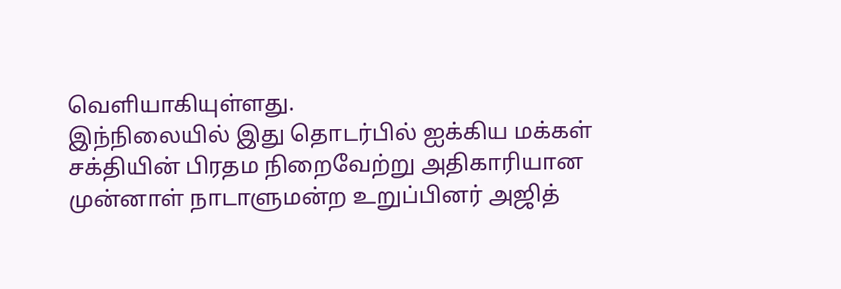வெளியாகியுள்ளது.
இந்நிலையில் இது தொடர்பில் ஐக்கிய மக்கள் சக்தியின் பிரதம நிறைவேற்று அதிகாரியான முன்னாள் நாடாளுமன்ற உறுப்பினர் அஜித்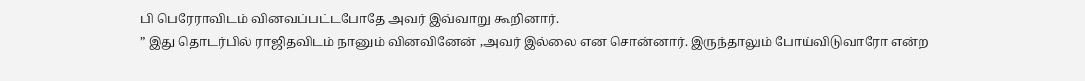பி பெரேராவிடம் வினவப்பட்டபோதே அவர் இவ்வாறு கூறினார்.
” இது தொடர்பில் ராஜிதவிடம் நானும் வினவினேன் ,அவர் இல்லை என சொன்னார். இருந்தாலும் போய்விடுவாரோ என்ற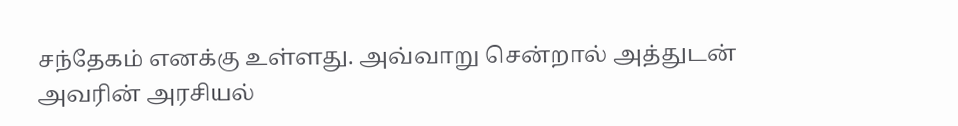சந்தேகம் எனக்கு உள்ளது. அவ்வாறு சென்றால் அத்துடன் அவரின் அரசியல்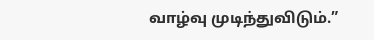வாழ்வு முடிந்துவிடும்.”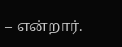– என்றார்.